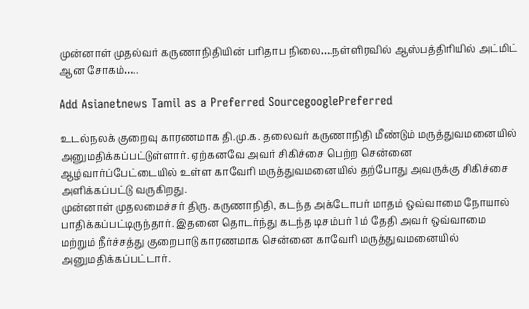முன்னாள் முதல்வர் கருணாநிதியின் பரிதாப நிலை….நள்ளிரவில் ஆஸ்பத்திரியில் அட்மிட் ஆன சோகம்…..

Add Asianetnews Tamil as a Preferred SourcegooglePreferred

உடல்நலக் குறைவு காரணமாக தி.மு.க. தலைவர் கருணாநிதி மீண்டும் மருத்துவமனையில் அனுமதிக்கப்பட்டுள்ளார். ஏற்கனவே அவர் சிகிச்சை பெற்ற சென்னை ஆழ்வார்ப்பேட்டையில் உள்ள காவேரி மருத்துவமனையில் தற்போது அவருக்கு சிகிச்சை அளிக்கப்பட்டு வருகிறது.
முன்னாள் முதலமைச்சர் திரு. கருணாநிதி, கடந்த அக்டோபர் மாதம் ஒவ்வாமை நோயால் பாதிக்கப்பட்டிருந்தார். இதனை தொடர்ந்து கடந்த டிசம்பர் 1 ம் தேதி அவர் ஒவ்வாமை மற்றும் நீர்ச்சத்து குறைபாடு காரணமாக சென்னை காவேரி மருத்துவமனையில் அனுமதிக்கப்பட்டார்.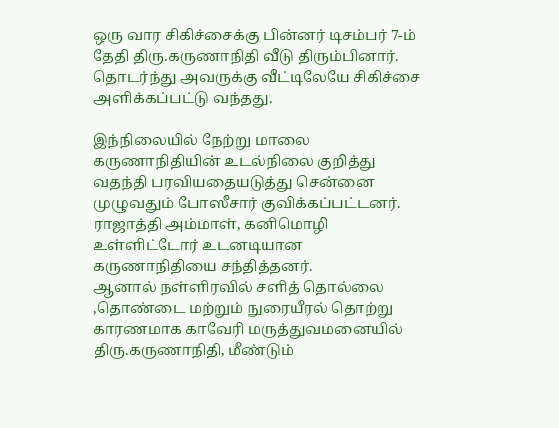ஒரு வார சிகிச்சைக்கு பின்னர் டிசம்பர் 7-ம் தேதி திரு.கருணாநிதி வீடு திரும்பினார். தொடர்ந்து அவருக்கு வீட்டிலேயே சிகிச்சை அளிக்கப்பட்டு வந்தது.

இந்நிலையில் நேற்று மாலை கருணாநிதியின் உடல்நிலை குறித்து வதந்தி பரவியதையடுத்து சென்னை முழுவதும் போஸீசார் குவிக்கப்பட்டனர். ராஜாத்தி அம்மாள், கனிமொழி உள்ளிட்டோர் உடனடியான கருணாநிதியை சந்தித்தனர்.
ஆனால் நள்ளிரவில் சளித் தொல்லை ,தொண்டை மற்றும் நுரையீரல் தொற்று காரணமாக காவேரி மருத்துவமனையில் திரு.கருணாநிதி, மீண்டும்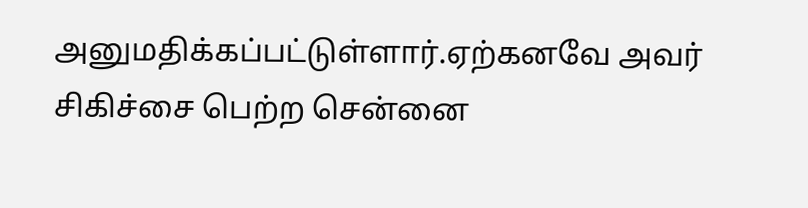அனுமதிக்கப்பட்டுள்ளார்.ஏற்கனவே அவர் சிகிச்சை பெற்ற சென்னை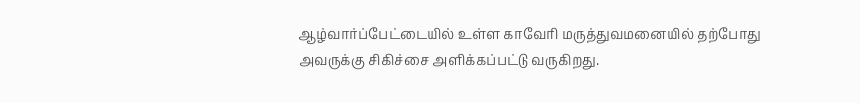ஆழ்வார்ப்பேட்டையில் உள்ள காவேரி மருத்துவமனையில் தற்போது அவருக்கு சிகிச்சை அளிக்கப்பட்டு வருகிறது.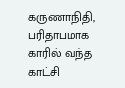கருணாநிதி, பரிதாபமாக காரில் வந்த காட்சி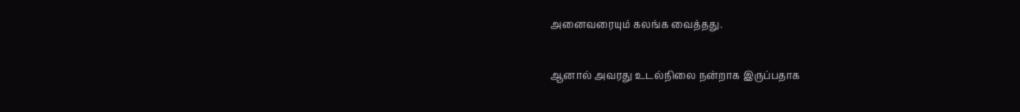அனைவரையும் கலங்க வைத்தது.

ஆனால் அவரது உடல்நிலை நன்றாக இருப்பதாக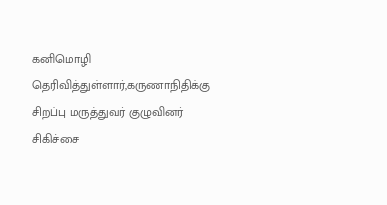கனிமொழி தெரிவித்துள்ளார்,கருணாநிதிக்கு சிறப்பு மருத்துவர் குழுவினர் சிகிச்சை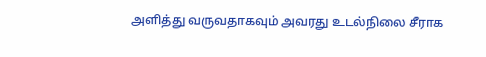அளித்து வருவதாகவும் அவரது உடல்நிலை சீராக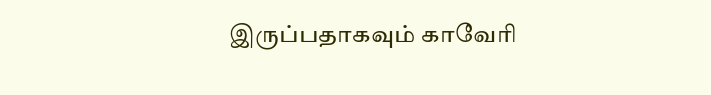இருப்பதாகவும் காவேரி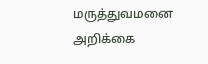மருத்துவமனை அறிக்கை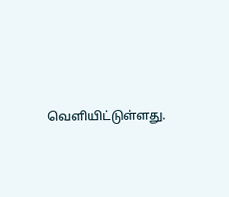வெளியிட்டுள்ளது.